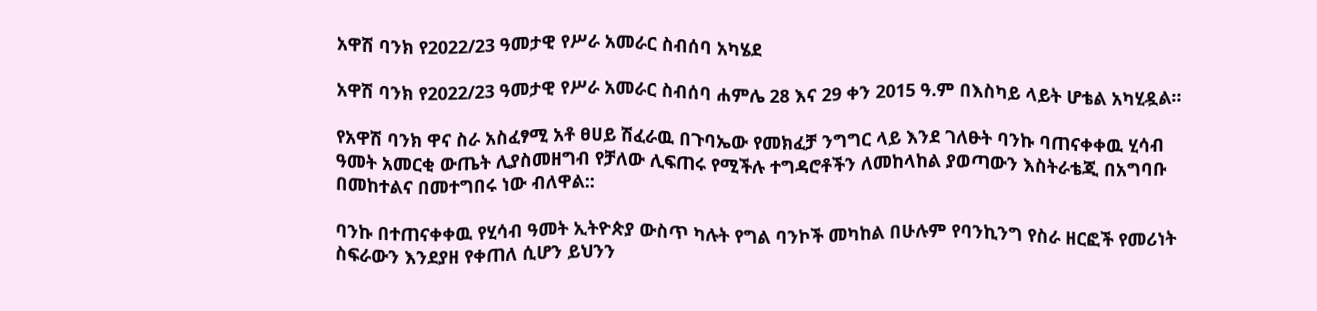አዋሽ ባንክ የ2022/23 ዓመታዊ የሥራ አመራር ስብሰባ አካሄደ

አዋሽ ባንክ የ2022/23 ዓመታዊ የሥራ አመራር ስብሰባ ሐምሌ 28 እና 29 ቀን 2015 ዓ.ም በእስካይ ላይት ሆቴል አካሂዷል።

የአዋሽ ባንክ ዋና ስራ አስፈፃሚ አቶ ፀሀይ ሽፈራዉ በጉባኤው የመክፈቻ ንግግር ላይ እንደ ገለፁት ባንኩ ባጠናቀቀዉ ሂሳብ ዓመት አመርቂ ውጤት ሊያስመዘግብ የቻለው ሊፍጠሩ የሚችሉ ተግዳሮቶችን ለመከላከል ያወጣውን እስትራቴጂ በአግባቡ በመከተልና በመተግበሩ ነው ብለዋል::

ባንኩ በተጠናቀቀዉ የሂሳብ ዓመት ኢትዮጵያ ውስጥ ካሉት የግል ባንኮች መካከል በሁሉም የባንኪንግ የስራ ዘርፎች የመሪነት ስፍራውን እንደያዘ የቀጠለ ሲሆን ይህንን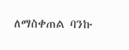ለማስቀጠል ባንኩ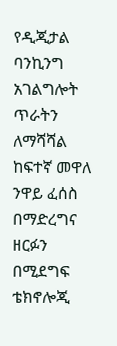የዲጂታል ባንኪንግ አገልግሎት ጥራትን ለማሻሻል ከፍተኛ መዋለ ንዋይ ፈሰስ በማድረግና ዘርፉን በሚደግፍ ቴክኖሎጂ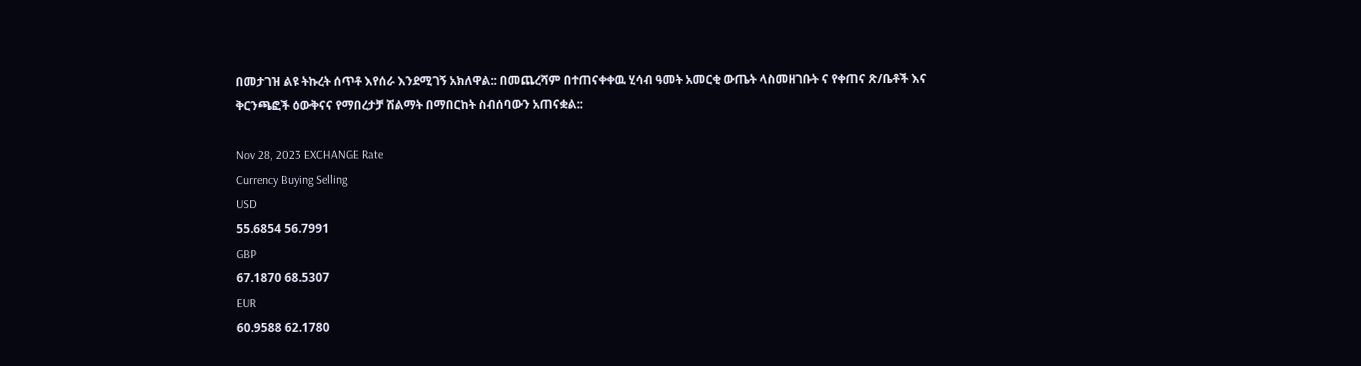በመታገዝ ልዩ ትኩረት ሰጥቶ እየሰራ እንደሚገኝ አክለዋል:: በመጨረሻም በተጠናቀቀዉ ሂሳብ ዓመት አመርቂ ውጤት ላስመዘገቡት ና የቀጠና ጽ/ቤቶች እና ቅርንጫፎች ዕውቅናና የማበረታቻ ሽልማት በማበርከት ስብሰባውን አጠናቋል::

Nov 28, 2023 EXCHANGE Rate
Currency Buying Selling
USD
55.6854 56.7991
GBP
67.1870 68.5307
EUR
60.9588 62.1780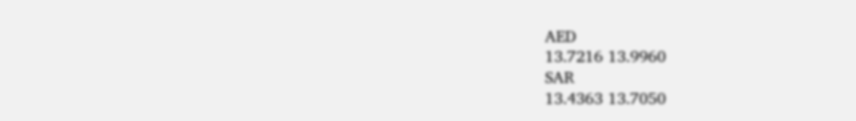AED
13.7216 13.9960
SAR
13.4363 13.7050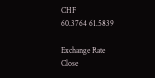CHF
60.3764 61.5839

Exchange Rate
Close